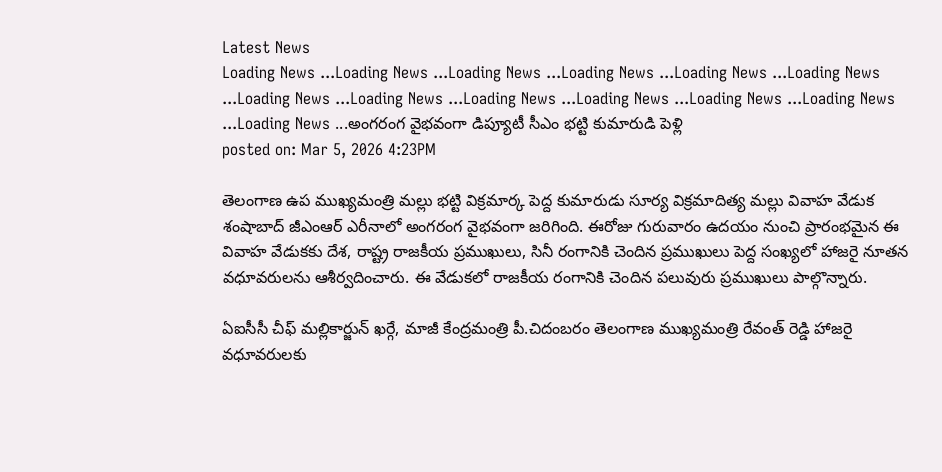Latest News
Loading News ...Loading News ...Loading News ...Loading News ...Loading News ...Loading News ...Loading News ...Loading News ...Loading News ...Loading News ...Loading News ...Loading News ...Loading News ...అంగరంగ వైభవంగా డిప్యూటీ సీఎం భట్టి కుమారుడి పెళ్లి
posted on: Mar 5, 2026 4:23PM

తెలంగాణ ఉప ముఖ్యమంత్రి మల్లు భట్టి విక్రమార్క పెద్ద కుమారుడు సూర్య విక్రమాదిత్య మల్లు వివాహ వేడుక శంషాబాద్ జీఎంఆర్ ఎరీనాలో అంగరంగ వైభవంగా జరిగింది. ఈరోజు గురువారం ఉదయం నుంచి ప్రారంభమైన ఈ వివాహ వేడుకకు దేశ, రాష్ట్ర రాజకీయ ప్రముఖులు, సినీ రంగానికి చెందిన ప్రముఖులు పెద్ద సంఖ్యలో హాజరై నూతన వధూవరులను ఆశీర్వదించారు. ఈ వేడుకలో రాజకీయ రంగానికి చెందిన పలువురు ప్రముఖులు పాల్గొన్నారు.

ఏఐసీసీ చీఫ్ మల్లికార్జున్ ఖర్గే, మాజీ కేంద్రమంత్రి పీ.చిదంబరం తెలంగాణ ముఖ్యమంత్రి రేవంత్ రెడ్డి హాజరై వధూవరులకు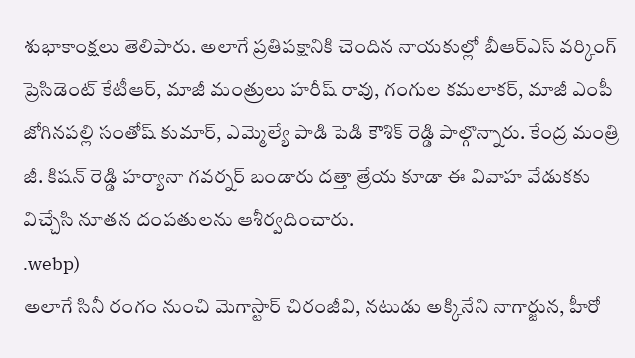శుభాకాంక్షలు తెలిపారు. అలాగే ప్రతిపక్షానికి చెందిన నాయకుల్లో బీఆర్ఎస్ వర్కింగ్ ప్రెసిడెంట్ కేటీఆర్, మాజీ మంత్రులు హరీష్ రావు, గంగుల కమలాకర్, మాజీ ఎంపీ జోగినపల్లి సంతోష్ కుమార్, ఎమ్మెల్యే పాడి పెడి కౌశిక్ రెడ్డి పాల్గొన్నారు. కేంద్ర మంత్రి జీ. కిషన్ రెడ్డి హర్యానా గవర్నర్ బండారు దత్తా త్రేయ కూడా ఈ వివాహ వేడుకకు విచ్చేసి నూతన దంపతులను ఆశీర్వదించారు.
.webp)
అలాగే సినీ రంగం నుంచి మెగాస్టార్ చిరంజీవి, నటుడు అక్కినేని నాగార్జున, హీరో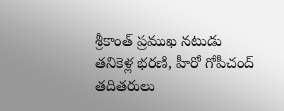శ్రీకాంత్ ప్రముఖ నటుడు తనికెళ్ల భరణి, హీరో గోపీచంద్ తదితరులు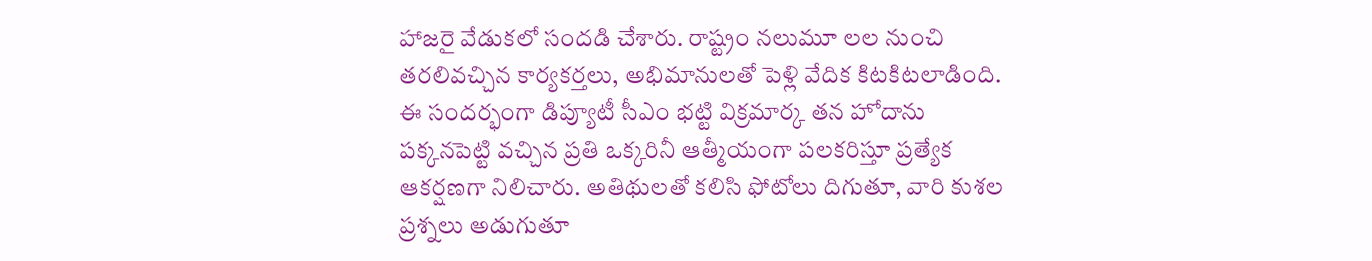హాజరై వేడుకలో సందడి చేశారు. రాష్ట్రం నలుమూ లల నుంచి తరలివచ్చిన కార్యకర్తలు, అభిమానులతో పెళ్లి వేదిక కిటకిటలాడింది. ఈ సందర్భంగా డిప్యూటీ సీఎం భట్టి విక్రమార్క తన హోదాను పక్కనపెట్టి వచ్చిన ప్రతి ఒక్కరినీ ఆత్మీయంగా పలకరిస్తూ ప్రత్యేక ఆకర్షణగా నిలిచారు. అతిథులతో కలిసి ఫోటోలు దిగుతూ, వారి కుశల ప్రశ్నలు అడుగుతూ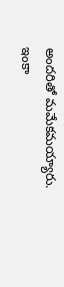అందరితో మమేకమయ్యారు. ఇంకా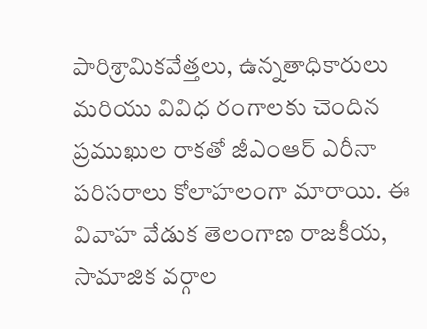పారిశ్రామికవేత్తలు, ఉన్నతాధికారులు మరియు వివిధ రంగాలకు చెందిన ప్రముఖుల రాకతో జీఎంఆర్ ఎరీనా పరిసరాలు కోలాహలంగా మారాయి. ఈ వివాహ వేడుక తెలంగాణ రాజకీయ, సామాజిక వర్గాల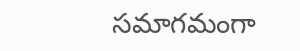సమాగమంగా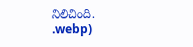నిలిచింది.
.webp)